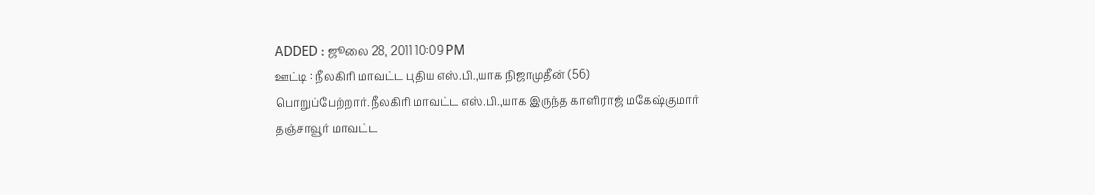ADDED : ஜூலை 28, 2011 10:09 PM
ஊட்டி : நீலகிரி மாவட்ட புதிய எஸ்.பி.,யாக நிஜாமுதீன் (56)
பொறுப்பேற்றார்.நீலகிரி மாவட்ட எஸ்.பி.,யாக இருந்த காளிராஜ் மகேஷ்குமார்
தஞ்சாவூர் மாவட்ட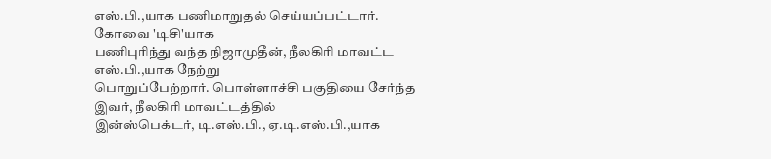எஸ்.பி.,யாக பணிமாறுதல் செய்யப்பட்டார்.
கோவை 'டிசி'யாக
பணிபுரிந்து வந்த நிஜாமுதீன், நீலகிரி மாவட்ட எஸ்.பி.,யாக நேற்று
பொறுப்பேற்றார். பொள்ளாச்சி பகுதியை சேர்ந்த இவர், நீலகிரி மாவட்டத்தில்
இன்ஸ்பெக்டர், டி.எஸ்.பி., ஏ.டி.எஸ்.பி.,யாக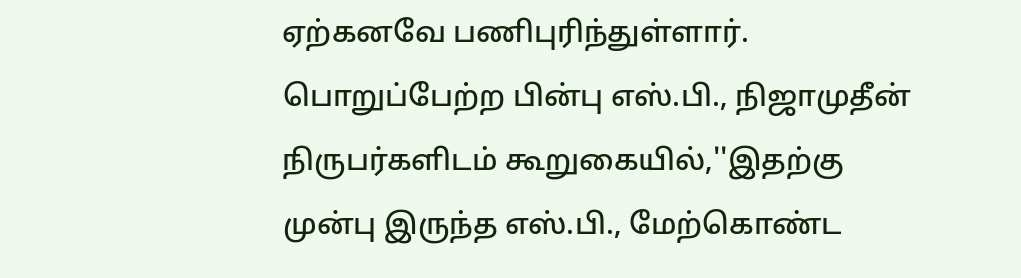ஏற்கனவே பணிபுரிந்துள்ளார்.
பொறுப்பேற்ற பின்பு எஸ்.பி., நிஜாமுதீன் நிருபர்களிடம் கூறுகையில்,''இதற்கு
முன்பு இருந்த எஸ்.பி., மேற்கொண்ட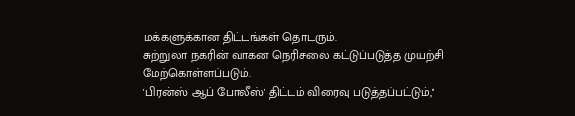மக்களுக்கான திட்டங்கள் தொடரும்.
சுற்றுலா நகரின் வாகன நெரிசலை கட்டுப்படுத்த முயற்சி மேற்கொள்ளப்படும்.
'பிரன்ஸ் ஆப் போலீஸ்' திட்டம் விரைவு படுத்தப்பட்டும்,''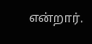என்றார்.